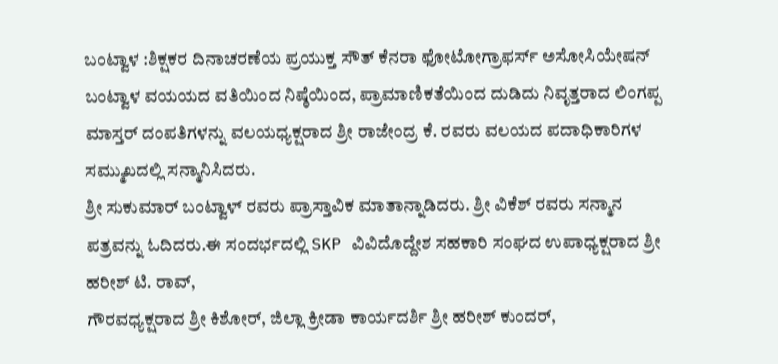ಬಂಟ್ವಾಳ :ಶಿಕ್ಷಕರ ದಿನಾಚರಣೆಯ ಪ್ರಯುಕ್ತ ಸೌತ್ ಕೆನರಾ ಫೋಟೋಗ್ರಾಫರ್ಸ್ ಅಸೋಸಿಯೇಷನ್ ಬಂಟ್ವಾಳ ವಯಯದ ವತಿಯಿಂದ ನಿಷ್ಠೆಯಿಂದ, ಪ್ರಾಮಾಣಿಕತೆಯಿಂದ ದುಡಿದು ನಿವೃತ್ತರಾದ ಲಿಂಗಪ್ಪ ಮಾಸ್ತರ್ ದಂಪತಿಗಳನ್ನು ವಲಯಧ್ಯಕ್ಷರಾದ ಶ್ರೀ ರಾಜೇಂದ್ರ ಕೆ. ರವರು ವಲಯದ ಪದಾಧಿಕಾರಿಗಳ ಸಮ್ಮುಖದಲ್ಲಿ ಸನ್ಮಾನಿಸಿದರು.
ಶ್ರೀ ಸುಕುಮಾರ್ ಬಂಟ್ವಾಳ್ ರವರು ಪ್ರಾಸ್ತಾವಿಕ ಮಾತಾನ್ನಾಡಿದರು. ಶ್ರೀ ವಿಕೆಶ್ ರವರು ಸನ್ಮಾನ ಪತ್ರವನ್ನು ಓದಿದರು.ಈ ಸಂದರ್ಭದಲ್ಲಿ SKP ವಿವಿದೊದ್ದೇಶ ಸಹಕಾರಿ ಸಂಘದ ಉಪಾಧ್ಯಕ್ಷರಾದ ಶ್ರೀ ಹರೀಶ್ ಟಿ. ರಾವ್,
ಗೌರವಧ್ಯಕ್ಷರಾದ ಶ್ರೀ ಕಿಶೋರ್, ಜಿಲ್ಲಾ ಕ್ರೀಡಾ ಕಾರ್ಯದರ್ಶಿ ಶ್ರೀ ಹರೀಶ್ ಕುಂದರ್,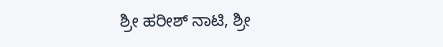ಶ್ರೀ ಹರೀಶ್ ನಾಟಿ, ಶ್ರೀ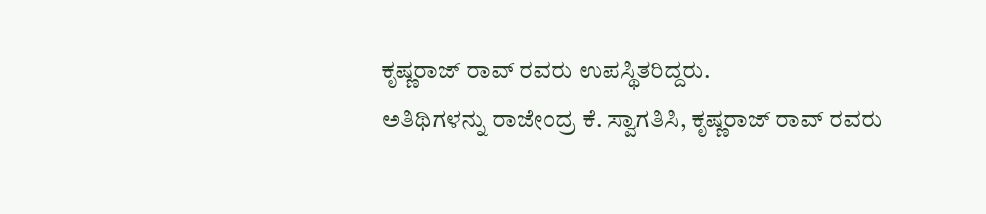ಕೃಷ್ಣರಾಜ್ ರಾವ್ ರವರು ಉಪಸ್ಥಿತರಿದ್ದರು.
ಅತಿಥಿಗಳನ್ನು ರಾಜೇಂದ್ರ ಕೆ. ಸ್ವಾಗತಿಸಿ, ಕೃಷ್ಣರಾಜ್ ರಾವ್ ರವರು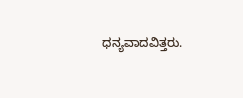ಧನ್ಯವಾದವಿತ್ತರು.